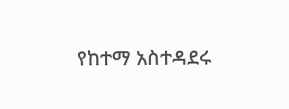የከተማ አስተዳደሩ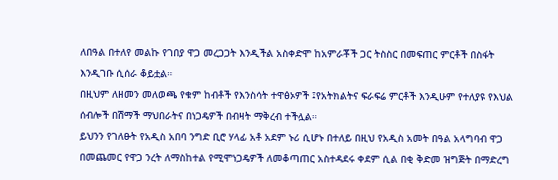ለበዓል በተለየ መልኩ የገበያ ዋጋ መረጋጋት እንዲችል አስቀድሞ ከአምራቾች ጋር ትስስር በመፍጠር ምርቶች በስፋት እንዲገቡ ሲሰራ ቆይቷል።
በዚህም ለዘመን መለወጫ የቁም ከብቶች የእንስሳት ተዋፅኦዎች ፤የአትክልትና ፍራፍሬ ምርቶች እንዲሁም የተለያዩ የእህል ሰብሎች በሽማች ማህበራትና በነጋዴዎች በብዛት ማቅረብ ተችሏል።
ይህንን የገለፁት የአዲስ አበባ ንግድ ቢሮ ሃላፊ አቶ አደም ኑሪ ሲሆኑ በተለይ በዚህ የአዲስ አመት በዓል አላግባብ ዋጋ በመጨመር የዋጋ ንረት ለማስከተል የሚሞነጋዴዎች ለመቆጣጠር አስተዳደሩ ቀደም ሲል በቂ ቅድመ ዝግጅት በማድረግ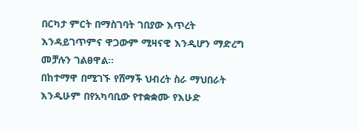በርካታ ምርት በማስገባት ገበያው እጥረት እንዳይገጥምና ዋጋውም ሚዛናዊ እንዲሆን ማድረግ መቻሉን ገልፀዋል፡፡
በከተማዋ በሚገኙ የሸማች ህብረት ስራ ማህበራት እንዲሁም በየአካባቢው የተቋቋሙ የእሁድ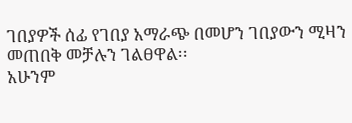ገበያዎች ሰፊ የገበያ አማራጭ በመሆን ገበያውን ሚዛን መጠበቅ መቻሉን ገልፀዋል፡፡
አሁንም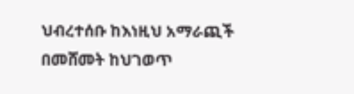ህብረተሰቡ ከእነዚህ አማራጪች በመሸመት ከህገወጥ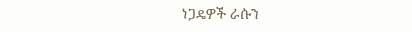ነጋዴዎች ራሱን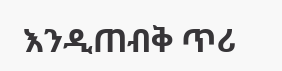እንዲጠብቅ ጥሪ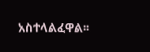አስተላልፈዋል፡፡